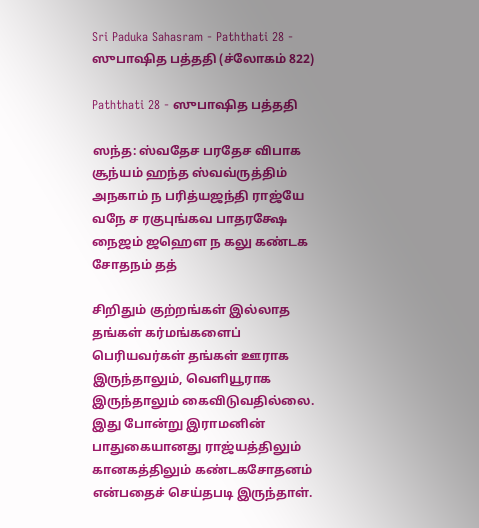Sri Paduka Sahasram - Paththati 28 - ஸுபாஷித பத்ததி (ச்லோகம் 822)

Paththati 28 - ஸுபாஷித பத்ததி

ஸந்த: ஸ்வதேச பரதேச விபாக சூந்யம் ஹந்த ஸ்வவ்ருத்திம் அநகாம் ந பரித்யஜந்தி ராஜ்யே வநே ச ரகுபுங்கவ பாதரக்ஷே நைஜம் ஜஹௌ ந கலு கண்டக சோதநம் தத்

சிறிதும் குற்றங்கள் இல்லாத தங்கள் கர்மங்களைப் பெரியவர்கள் தங்கள் ஊராக இருந்தாலும், வெளியூராக இருந்தாலும் கைவிடுவதில்லை. இது போன்று இராமனின் பாதுகையானது ராஜ்யத்திலும் கானகத்திலும் கண்டகசோதனம் என்பதைச் செய்தபடி இருந்தாள்.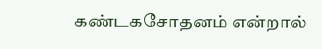கண்டகசோதனம் என்றால்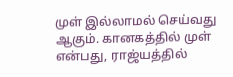முள் இல்லாமல் செய்வது ஆகும். கானகத்தில் முள் என்பது, ராஜ்யத்தில்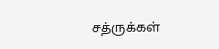சத்ருக்கள்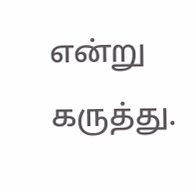என்று கருத்து.